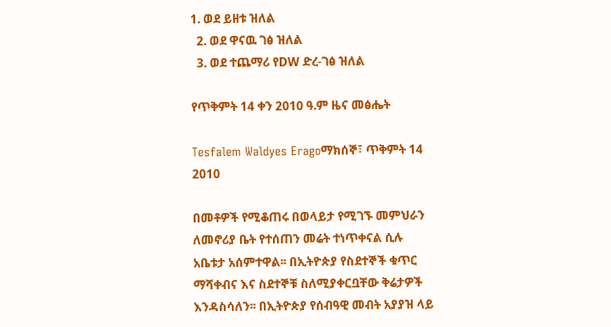1. ወደ ይዘቱ ዝለል
  2. ወደ ዋናዉ ገፅ ዝለል
  3. ወደ ተጨማሪ የDW ድረ-ገፅ ዝለል

የጥቅምት 14 ቀን 2010 ዓ.ም ዜና መፅሔት

Tesfalem Waldyes Eragoማክሰኞ፣ ጥቅምት 14 2010

በመቶዎች የሚቆጠሩ በወላይታ የሚገኙ መምህራን ለመኖሪያ ቤት የተሰጠን መሬት ተነጥቀናል ሲሉ አቤቱታ አሰምተዋል፡፡ በኢትዮጵያ የስደተኞች ቁጥር ማሻቀብና እና ስደተኞቹ ስለሚያቀርቧቸው ቅሬታዎች እንዳስሳለን፡፡ በኢትዮጵያ የሰብዓዊ መብት አያያዝ ላይ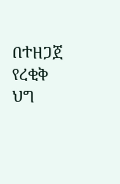በተዘጋጀ የረቂቅ ህግ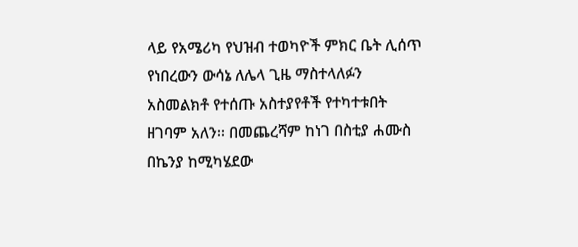ላይ የአሜሪካ የህዝብ ተወካዮች ምክር ቤት ሊሰጥ የነበረውን ውሳኔ ለሌላ ጊዜ ማስተላለፉን አስመልክቶ የተሰጡ አስተያየቶች የተካተቱበት ዘገባም አለን፡፡ በመጨረሻም ከነገ በስቲያ ሐሙስ በኬንያ ከሚካሄደው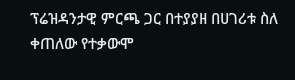ፕሬዝዳንታዊ ምርጫ ጋር በተያያዘ በሀገሪቱ ስለ ቀጠለው የተቃውሞ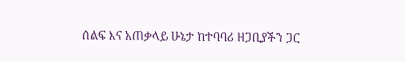ሰልፍ እና አጠቃላይ ሁኔታ ከተባባሪ ዘጋቢያችን ጋር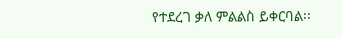የተደረገ ቃለ ምልልስ ይቀርባል፡፡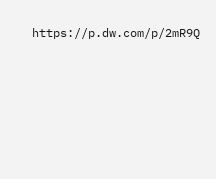https://p.dw.com/p/2mR9Q